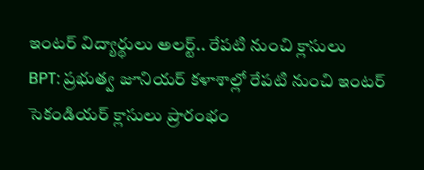ఇంటర్ విద్యార్థులు అలర్ట్.. రేపటి నుంచి క్లాసులు
BPT: ప్రభుత్వ జూనియర్ కళాశాల్లో రేపటి నుంచి ఇంటర్ సెకండియర్ క్లాసులు ప్రారంభం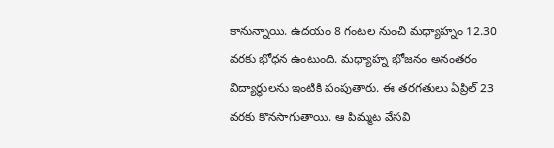కానున్నాయి. ఉదయం 8 గంటల నుంచి మధ్యాహ్నం 12.30 వరకు భోధన ఉంటుంది. మధ్యాహ్న భోజనం అనంతరం విద్యార్థులను ఇంటికి పంపుతారు. ఈ తరగతులు ఏప్రిల్ 23 వరకు కొనసాగుతాయి. ఆ పిమ్మట వేసవి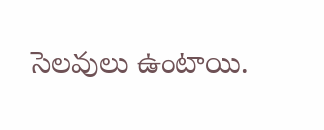సెలవులు ఉంటాయి.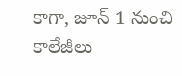కాగా, జూన్ 1 నుంచి కాలేజీలు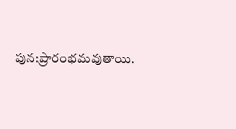పున:ప్రారంభమవుతాయి.